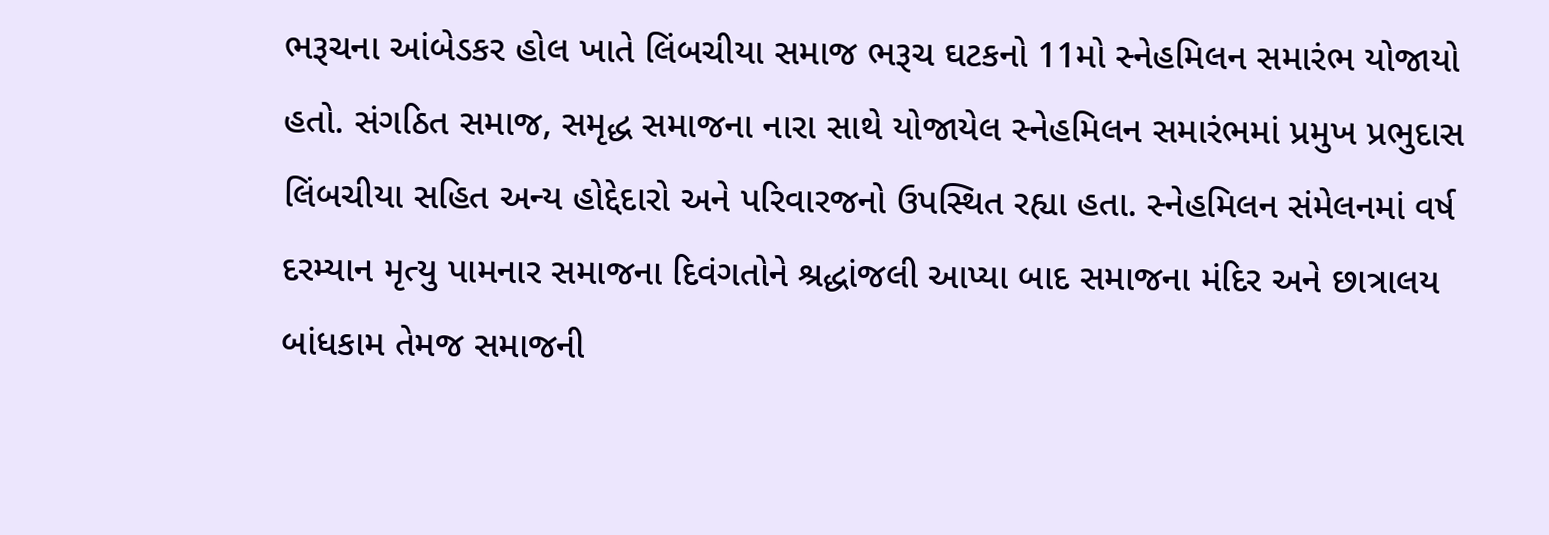ભરૂચના આંબેડકર હોલ ખાતે લિંબચીયા સમાજ ભરૂચ ઘટકનો 11મો સ્નેહમિલન સમારંભ યોજાયો હતો. સંગઠિત સમાજ, સમૃદ્ધ સમાજના નારા સાથે યોજાયેલ સ્નેહમિલન સમારંભમાં પ્રમુખ પ્રભુદાસ લિંબચીયા સહિત અન્ય હોદ્દેદારો અને પરિવારજનો ઉપસ્થિત રહ્યા હતા. સ્નેહમિલન સંમેલનમાં વર્ષ દરમ્યાન મૃત્યુ પામનાર સમાજના દિવંગતોને શ્રદ્ધાંજલી આપ્યા બાદ સમાજના મંદિર અને છાત્રાલય બાંધકામ તેમજ સમાજની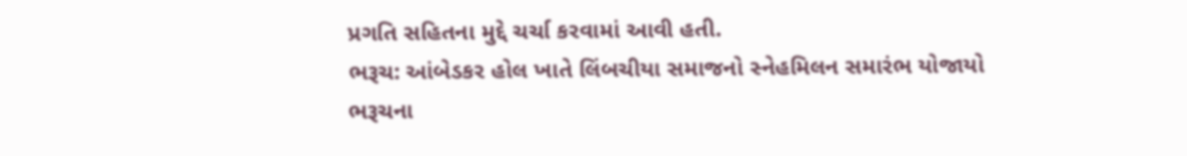પ્રગતિ સહિતના મુદ્દે ચર્ચા કરવામાં આવી હતી.
ભરૂચ: આંબેડકર હોલ ખાતે લિંબચીયા સમાજનો સ્નેહમિલન સમારંભ યોજાયો
ભરૂચના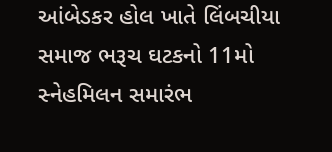આંબેડકર હોલ ખાતે લિંબચીયા સમાજ ભરૂચ ઘટકનો 11મો સ્નેહમિલન સમારંભ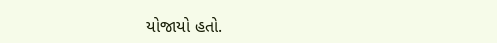યોજાયો હતો.